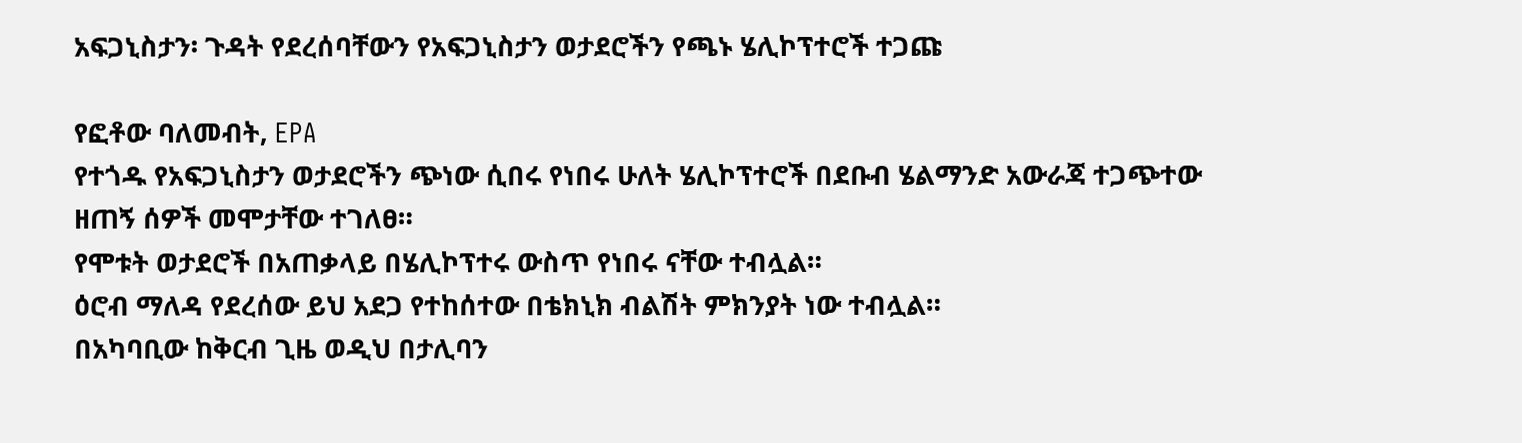አፍጋኒስታን፡ ጉዳት የደረሰባቸውን የአፍጋኒስታን ወታደሮችን የጫኑ ሄሊኮፕተሮች ተጋጩ

የፎቶው ባለመብት, EPA
የተጎዱ የአፍጋኒስታን ወታደሮችን ጭነው ሲበሩ የነበሩ ሁለት ሄሊኮፕተሮች በደቡብ ሄልማንድ አውራጃ ተጋጭተው ዘጠኝ ሰዎች መሞታቸው ተገለፀ።
የሞቱት ወታደሮች በአጠቃላይ በሄሊኮፕተሩ ውስጥ የነበሩ ናቸው ተብሏል።
ዕሮብ ማለዳ የደረሰው ይህ አደጋ የተከሰተው በቴክኒክ ብልሽት ምክንያት ነው ተብሏል።
በአካባቢው ከቅርብ ጊዜ ወዲህ በታሊባን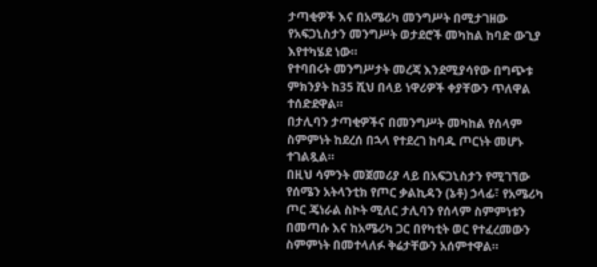ታጣቂዎች እና በአሜሪካ መንግሥት በሚታገዘው የአፍጋኒስታን መንግሥት ወታደሮች መካከል ከባድ ውጊያ እየተካሄደ ነው።
የተባበሩት መንግሥታት መረጃ እንደሚያሳየው በግጭቱ ምክንያት ከ35 ሺህ በላይ ነዋሪዎች ቀያቸውን ጥለዋል ተሰድደዋል።
በታሊባን ታጣቂዎችና በመንግሥት መካከል የሰላም ስምምነት ከደረሰ በኋላ የተደረገ ከባዱ ጦርነት መሆኑ ተገልጿል።
በዚህ ሳምንት መጀመሪያ ላይ በአፍጋኒስታን የሚገኘው የሰሜን አትላንቲክ የጦር ቃልኪዳን (ኔቶ) ኃላፊ፣ የአሜሪካ ጦር ጄነራል ስኮት ሚለር ታሊባን የሰላም ስምምነቱን በመጣሱ እና ከአሜሪካ ጋር በየካቲት ወር የተፈረመውን ስምምነት በመተላለፉ ቅሬታቸውን አሰምተዋል።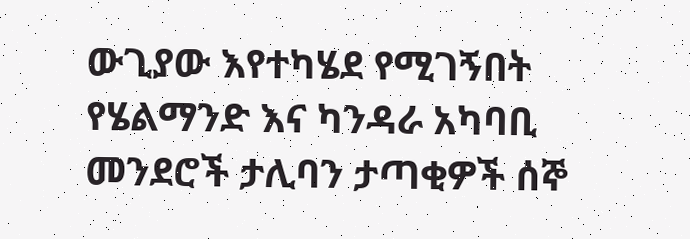ውጊያው እየተካሄደ የሚገኝበት የሄልማንድ እና ካንዳራ አካባቢ መንደሮች ታሊባን ታጣቂዎች ሰኞ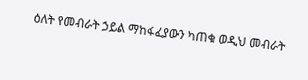ዕለት የመብራት ኃይል ማከፋፈያውን ካጠቁ ወዲህ መብራት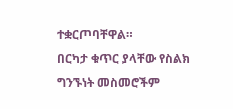ተቋርጦባቸዋል።
በርካታ ቁጥር ያላቸው የስልክ ግንኙነት መስመሮችም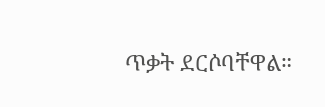ጥቃት ደርሶባቸዋል።